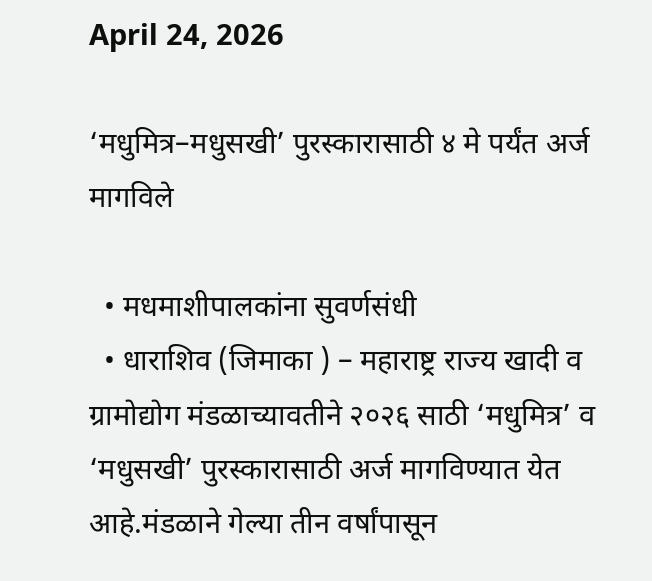April 24, 2026

‘मधुमित्र–मधुसखी’ पुरस्कारासाठी ४ मे पर्यंत अर्ज मागविले

  • मधमाशीपालकांना सुवर्णसंधी
  • धाराशिव (जिमाका ) – महाराष्ट्र राज्य खादी व ग्रामोद्योग मंडळाच्यावतीने २०२६ साठी ‘मधुमित्र’ व ‘मधुसखी’ पुरस्कारासाठी अर्ज मागविण्यात येत आहे.मंडळाने गेल्या तीन वर्षांपासून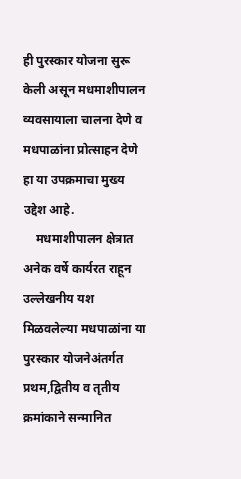ही पुरस्कार योजना सुरू केली असून मधमाशीपालन व्यवसायाला चालना देणे व मधपाळांना प्रोत्साहन देणे हा या उपक्रमाचा मुख्य उद्देश आहे.
    मधमाशीपालन क्षेत्रात अनेक वर्षे कार्यरत राहून उल्लेखनीय यश मिळवलेल्या मधपाळांना या पुरस्कार योजनेअंतर्गत प्रथम,द्वितीय व तृतीय क्रमांकाने सन्मानित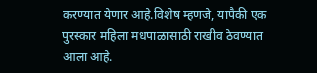करण्यात येणार आहे.विशेष म्हणजे, यापैकी एक पुरस्कार महिला मधपाळासाठी राखीव ठेवण्यात आला आहे.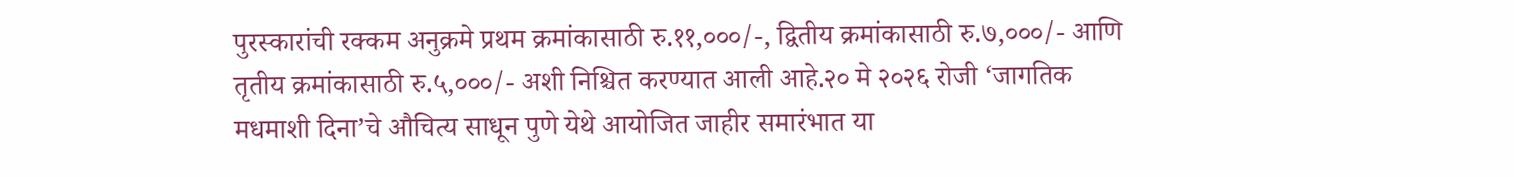पुरस्कारांची रक्कम अनुक्रमे प्रथम क्रमांकासाठी रु.११,०००/-, द्वितीय क्रमांकासाठी रु.७,०००/- आणि तृतीय क्रमांकासाठी रु.५,०००/- अशी निश्चित करण्यात आली आहे.२० मे २०२६ रोजी ‘जागतिक मधमाशी दिना’चे औचित्य साधून पुणे येथे आयोजित जाहीर समारंभात या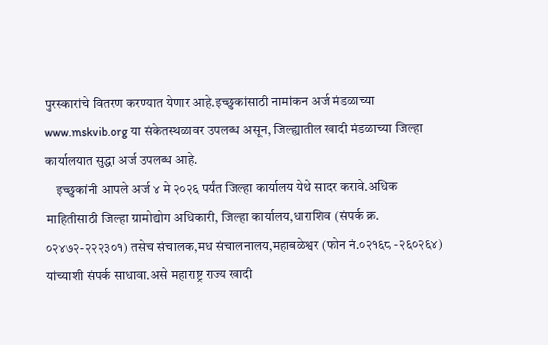पुरस्कारांचे वितरण करण्यात येणार आहे.इच्छुकांसाठी नामांकन अर्ज मंडळाच्या www.mskvib.org या संकेतस्थळावर उपलब्ध असून, जिल्ह्यातील खादी मंडळाच्या जिल्हा कार्यालयात सुद्धा अर्ज उपलब्ध आहे.
    इच्छुकांनी आपले अर्ज ४ मे २०२६ पर्यंत जिल्हा कार्यालय येथे सादर करावे.अधिक माहितीसाठी जिल्हा ग्रामोद्योग अधिकारी, जिल्हा कार्यालय,धाराशिव (संपर्क क्र. ०२४७२-२२२३०१) तसेच संचालक,मध संचालनालय,महाबळेश्वर (फोन नं.०२१६८ -२६०२६४) यांच्याशी संपर्क साधावा.असे महाराष्ट्र राज्य खादी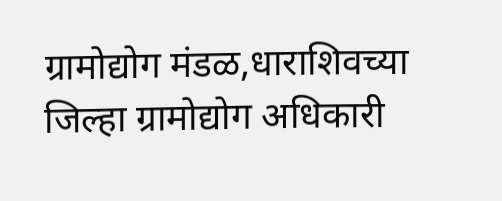ग्रामोद्योग मंडळ,धाराशिवच्या जिल्हा ग्रामोद्योग अधिकारी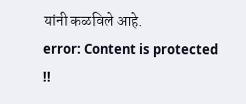यांनी कळविले आहे.
error: Content is protected !!